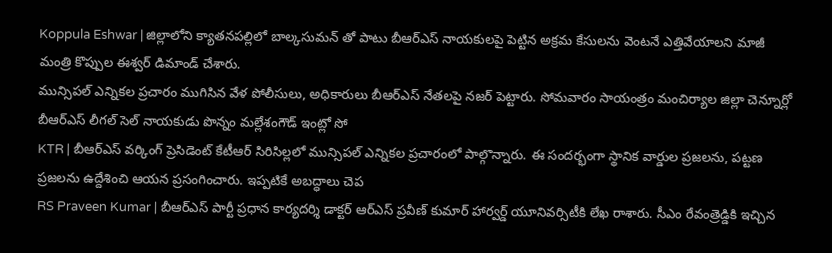Koppula Eshwar | జిల్లాలోని క్యాతనపల్లిలో బాల్కసుమన్ తో పాటు బీఆర్ఎస్ నాయకులపై పెట్టిన అక్రమ కేసులను వెంటనే ఎత్తివేయాలని మాజీ మంత్రి కొప్పుల ఈశ్వర్ డిమాండ్ చేశారు.
మున్సిపల్ ఎన్నికల ప్రచారం ముగిసిన వేళ పోలీసులు, అధికారులు బీఆర్ఎస్ నేతలపై నజర్ పెట్టారు. సోమవారం సాయంత్రం మంచిర్యాల జిల్లా చెన్నూర్లో బీఆర్ఎస్ లీగల్ సెల్ నాయకుడు పొన్నం మల్లేశంగౌడ్ ఇంట్లో సో
KTR | బీఆర్ఎస్ వర్కింగ్ ప్రెసిడెంట్ కేటీఆర్ సిరిసిల్లలో మున్సిపల్ ఎన్నికల ప్రచారంలో పాల్గొన్నారు. ఈ సందర్భంగా స్థానిక వార్డుల ప్రజలను, పట్టణ ప్రజలను ఉద్దేశించి ఆయన ప్రసంగించారు. ఇప్పటికే అబద్ధాలు చెప
RS Praveen Kumar | బీఆర్ఎస్ పార్టీ ప్రధాన కార్యదర్శి డాక్టర్ ఆర్ఎస్ ప్రవీణ్ కుమార్ హార్వర్డ్ యూనివర్సిటీకి లేఖ రాశారు. సీఎం రేవంత్రెడ్డికి ఇచ్చిన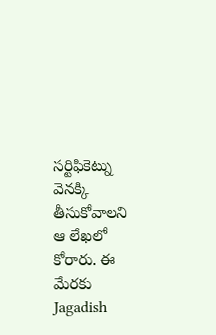సర్టిఫికెట్ను వెనక్కి తీసుకోవాలని ఆ లేఖలో కోరారు. ఈ మేరకు
Jagadish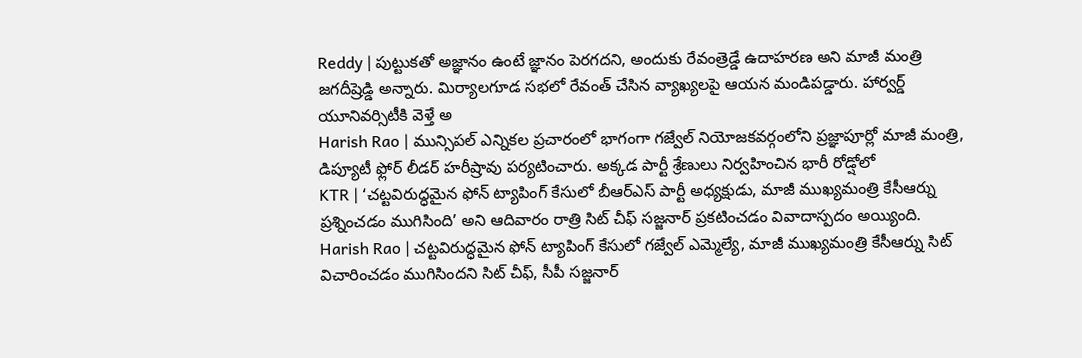Reddy | పుట్టుకతో అజ్ఞానం ఉంటే జ్ఞానం పెరగదని, అందుకు రేవంత్రెడ్డే ఉదాహరణ అని మాజీ మంత్రి జగదీష్రెడ్డి అన్నారు. మిర్యాలగూడ సభలో రేవంత్ చేసిన వ్యాఖ్యలపై ఆయన మండిపడ్డారు. హార్వర్డ్ యూనివర్సిటీకి వెళ్తే అ
Harish Rao | మున్సిపల్ ఎన్నికల ప్రచారంలో భాగంగా గజ్వేల్ నియోజకవర్గంలోని ప్రజ్ఞాపూర్లో మాజీ మంత్రి, డిప్యూటీ ఫ్లోర్ లీడర్ హరీష్రావు పర్యటించారు. అక్కడ పార్టీ శ్రేణులు నిర్వహించిన భారీ రోడ్షోలో
KTR | ‘చట్టవిరుద్ధమైన ఫోన్ ట్యాపింగ్ కేసులో బీఆర్ఎస్ పార్టీ అధ్యక్షుడు, మాజీ ముఖ్యమంత్రి కేసీఆర్ను ప్రశ్నించడం ముగిసింది’ అని ఆదివారం రాత్రి సిట్ చీఫ్ సజ్జనార్ ప్రకటించడం వివాదాస్పదం అయ్యింది.
Harish Rao | చట్టవిరుద్ధమైన ఫోన్ ట్యాపింగ్ కేసులో గజ్వేల్ ఎమ్మెల్యే, మాజీ ముఖ్యమంత్రి కేసీఆర్ను సిట్ విచారించడం ముగిసిందని సిట్ చీఫ్, సీపీ సజ్జనార్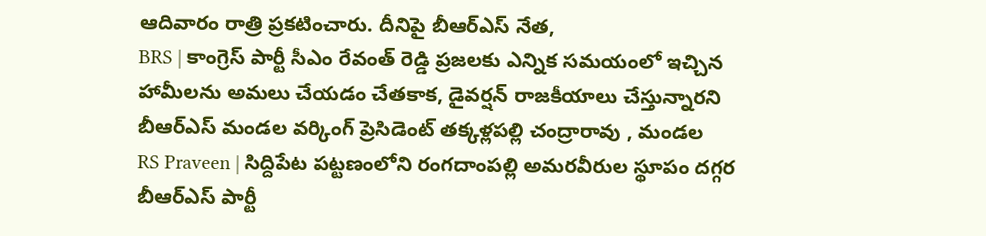ఆదివారం రాత్రి ప్రకటించారు. దీనిపై బీఆర్ఎస్ నేత,
BRS | కాంగ్రెస్ పార్టీ సీఎం రేవంత్ రెడ్డి ప్రజలకు ఎన్నిక సమయంలో ఇచ్చిన హామీలను అమలు చేయడం చేతకాక, డైవర్షన్ రాజకీయాలు చేస్తున్నారని బీఆర్ఎస్ మండల వర్కింగ్ ప్రెసిడెంట్ తక్కళ్లపల్లి చంద్రారావు , మండల
RS Praveen | సిద్దిపేట పట్టణంలోని రంగదాంపల్లి అమరవీరుల స్థూపం దగ్గర బీఆర్ఎస్ పార్టీ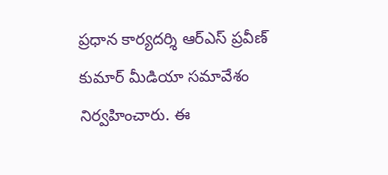ప్రధాన కార్యదర్శి ఆర్ఎస్ ప్రవీణ్ కుమార్ మీడియా సమావేశం నిర్వహించారు. ఈ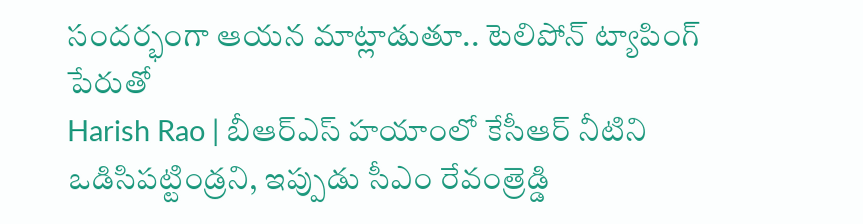సందర్భంగా ఆయన మాట్లాడుతూ.. టెలిపోన్ ట్యాపింగ్ పేరుతో
Harish Rao | బీఆర్ఎస్ హయాంలో కేసీఆర్ నీటిని ఒడిసిపట్టిండ్రని, ఇప్పుడు సీఎం రేవంత్రెడ్డి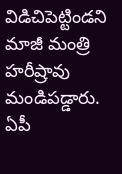విడిచిపెట్టిండని మాజీ మంత్రి హరీష్రావు మండిపడ్డారు. ఏపీ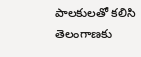పాలకులతో కలిసి తెలంగాణకు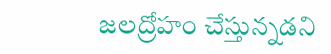జలద్రోహం చేస్తున్నడని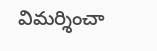విమర్శించా